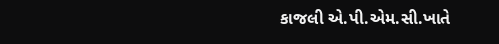કાજલી એ.પી.એમ.સી.ખાતે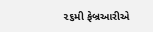૨૬મી ફેબ્રઆરીએ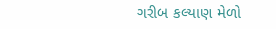ગરીબ કલ્યાણ મેળો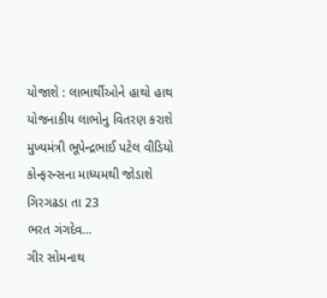યોજાશે : લાભાર્થીઓને હાથો હાથ યોજનાકીય લાભોનુ વિતરણ કરાશે
મુખ્યમંત્રી ભૂપેન્દ્રભાઈ પટેલ વીડિયો કોન્ફરન્સના માધ્યમથી જોડાશે
ગિરગઢડા તા 23
ભરત ગંગદેવ…
ગીર સોમનાથ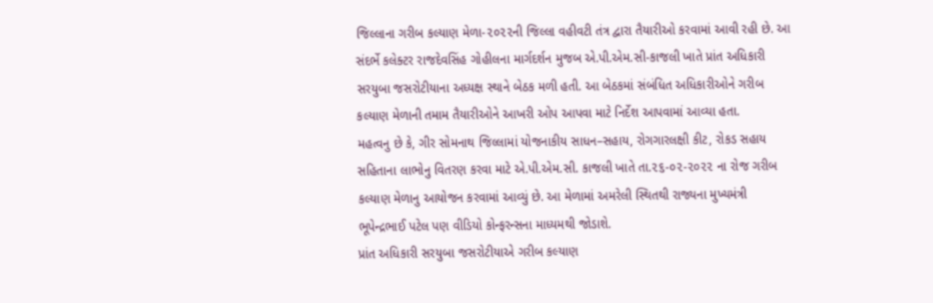જિલ્લાના ગરીબ કલ્યાણ મેળા-૨૦૨૨ની જિલ્લા વહીવટી તંત્ર દ્વારા તૈયારીઓ કરવામાં આવી રહી છે. આ સંદર્ભે કલેક્ટર રાજદેવસિંહ ગોહીલના માર્ગદર્શન મુજબ એ.પી.એમ.સી-કાજલી ખાતે પ્રાંત અધિકારી સરયુબા જસરોટીયાના અધ્યક્ષ સ્થાને બેઠક મળી હતી. આ બેઠકમાં સંબંધિત અધિકારીઓને ગરીબ કલ્યાણ મેળાની તમામ તૈયારીઓને આખરી ઓપ આપવા માટે નિર્દેશ આપવામાં આવ્યા હતા.
મહત્વનુ છે કે, ગીર સોમનાથ જિલ્લામાં યોજનાકીય સાધન–સહાય, રોગગારલક્ષી કીટ, રોકડ સહાય સહિતાના લાભોનુ વિતરણ કરવા માટે એ.પી.એમ.સી. કાજલી ખાતે તા.૨૬-૦૨-૨૦૨૨ ના રોજ ગરીબ કલ્યાણ મેળાનુ આયોજન કરવામાં આવ્યું છે. આ મેળામાં અમરેલી સ્થિતથી રાજ્યના મુખ્યમંત્રી ભૂપેન્દ્રભાઈ પટેલ પણ વીડિયો કોન્ફરન્સના માધ્યમથી જોડાશે.
પ્રાંત અધિકારી સરયુબા જસરોટીયાએ ગરીબ કલ્યાણ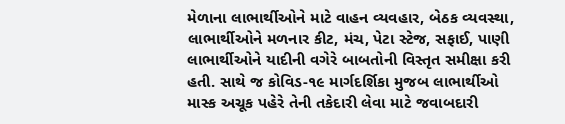મેળાના લાભાર્થીઓને માટે વાહન વ્યવહાર, બેઠક વ્યવસ્થા, લાભાર્થીઓને મળનાર કીટ, મંચ, પેટા સ્ટેજ, સફાઈ, પાણી લાભાર્થીઓને યાદીની વગેરે બાબતોની વિસ્તૃત સમીક્ષા કરી હતી. સાથે જ કોવિડ-૧૯ માર્ગદર્શિકા મુજબ લાભાર્થીઓ માસ્ક અચૂક પહેરે તેની તકેદારી લેવા માટે જવાબદારી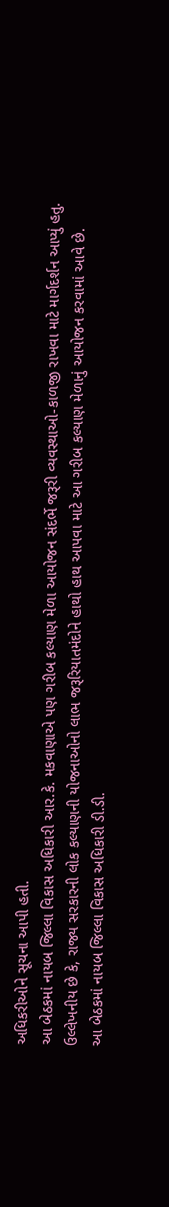અધિકરીઓને સૂચના આપી હતી.
આ બેઠકમાં નાયબ જિલ્લા વિકાસ અધિકારી આર.કે. મકવાણાએ પણ ગરીબ કલ્યાણ મેળા આયોજન સંદર્ભે જરૂરી વ્યવસ્થાઓ-કાળજી રાખવા માટે માર્ગદર્શન આપ્યું હતુ.
ઉલ્લેખનીય છે કે, રાજ્ય સરકારની લોક કલ્યાણની યોજનાઓનો લાભ જરૂરિયાતમંદોને હાથો હાથ આપવા માટે આ ગરીબ કલ્યાણ મેળાનું આયોજન કરવામાં આવે છે.
આ બેઠકમાં નાયબ જિલ્લા વિકાસ અધિકારી ડી.ડી.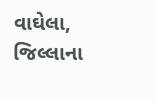વાઘેલા, જિલ્લાના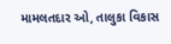મામલતદાર ઓ, તાલુકા વિકાસ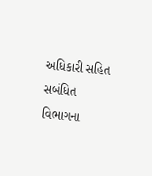અધિકારી સહિત સબંધિત વિભાગના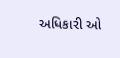અધિકારી ઓ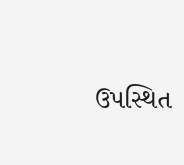ઉપસ્થિત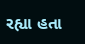રહ્યા હતા